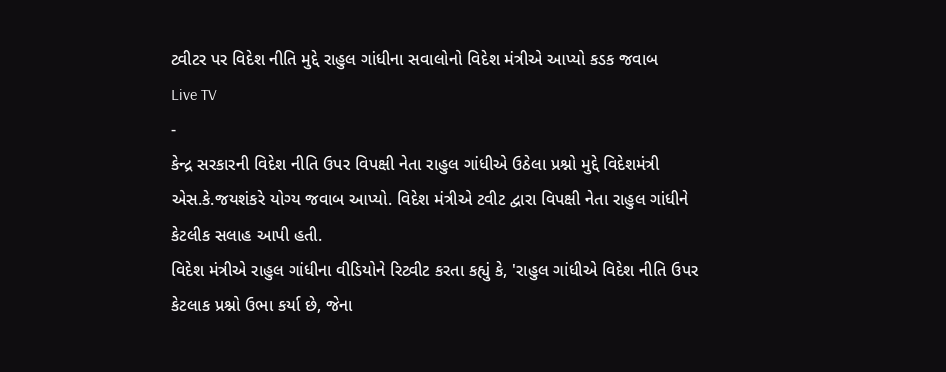ટ્વીટર પર વિદેશ નીતિ મુદ્દે રાહુલ ગાંધીના સવાલોનો વિદેશ મંત્રીએ આપ્યો કડક જવાબ
Live TV
-
કેન્દ્ર સરકારની વિદેશ નીતિ ઉપર વિપક્ષી નેતા રાહુલ ગાંધીએ ઉઠેલા પ્રશ્નો મુદ્દે વિદેશમંત્રી એસ.કે.જયશંકરે યોગ્ય જવાબ આપ્યો. વિદેશ મંત્રીએ ટવીટ દ્વારા વિપક્ષી નેતા રાહુલ ગાંધીને કેટલીક સલાહ આપી હતી.
વિદેશ મંત્રીએ રાહુલ ગાંધીના વીડિયોને રિટ્વીટ કરતા કહ્યું કે, 'રાહુલ ગાંધીએ વિદેશ નીતિ ઉપર કેટલાક પ્રશ્નો ઉભા કર્યા છે, જેના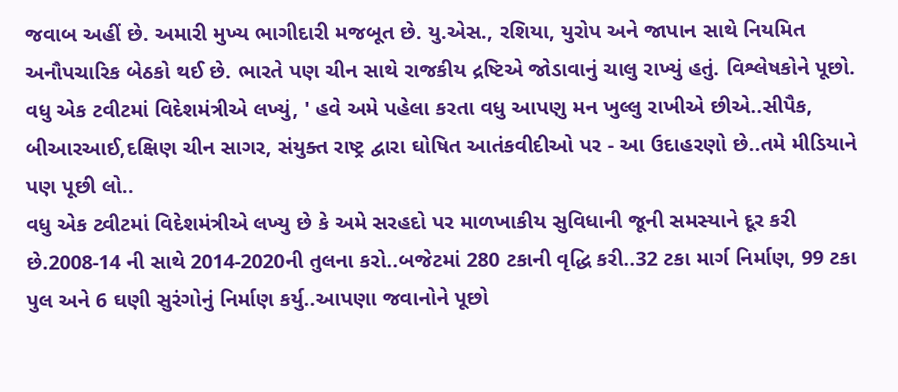જવાબ અહીં છે. અમારી મુખ્ય ભાગીદારી મજબૂત છે. યુ.એસ., રશિયા, યુરોપ અને જાપાન સાથે નિયમિત અનૌપચારિક બેઠકો થઈ છે. ભારતે પણ ચીન સાથે રાજકીય દ્રષ્ટિએ જોડાવાનું ચાલુ રાખ્યું હતું. વિશ્લેષકોને પૂછો. વધુ એક ટવીટમાં વિદેશમંત્રીએ લખ્યું, ' હવે અમે પહેલા કરતા વધુ આપણુ મન ખુલ્લુ રાખીએ છીએ..સીપૈક, બીઆરઆઈ,દક્ષિણ ચીન સાગર, સંયુક્ત રાષ્ટ્ર દ્વારા ઘોષિત આતંકવીદીઓ પર - આ ઉદાહરણો છે..તમે મીડિયાને પણ પૂછી લો..
વધુ એક ટ્વીટમાં વિદેશમંત્રીએ લખ્યુ છે કે અમે સરહદો પર માળખાકીય સુવિધાની જૂની સમસ્યાને દૂર કરી છે.2008-14 ની સાથે 2014-2020ની તુલના કરો..બજેટમાં 280 ટકાની વૃદ્ધિ કરી..32 ટકા માર્ગ નિર્માણ, 99 ટકા પુલ અને 6 ઘણી સુરંગોનું નિર્માણ કર્યુ..આપણા જવાનોને પૂછો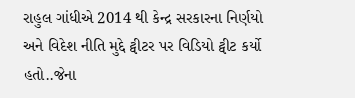રાહુલ ગાંધીએ 2014 થી કેન્દ્ર સરકારના નિર્ણયો અને વિદેશ નીતિ મુદ્દે ટ્વીટર પર વિડિયો ટ્વીટ કર્યો હતો..જેના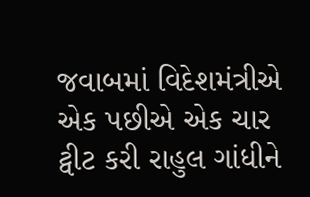જવાબમાં વિદેશમંત્રીએ એક પછીએ એક ચાર ટ્વીટ કરી રાહુલ ગાંધીને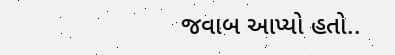જવાબ આપ્યો હતો..